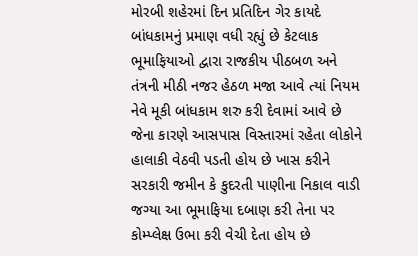મોરબી શહેરમાં દિન પ્રતિદિન ગેર કાયદે બાંધકામનું પ્રમાણ વધી રહ્યું છે કેટલાક ભૂમાફિયાઓ દ્વારા રાજકીય પીઠબળ અને તંત્રની મીઠી નજર હેઠળ મજા આવે ત્યાં નિયમ નેવે મૂકી બાંધકામ શરુ કરી દેવામાં આવે છે જેના કારણે આસપાસ વિસ્તારમાં રહેતા લોકોને હાલાકી વેઠવી પડતી હોય છે ખાસ કરીને સરકારી જમીન કે કુદરતી પાણીના નિકાલ વાડી જગ્યા આ ભૂમાફિયા દબાણ કરી તેના પર કોમ્પ્લેક્ષ ઉભા કરી વેચી દેતા હોય છે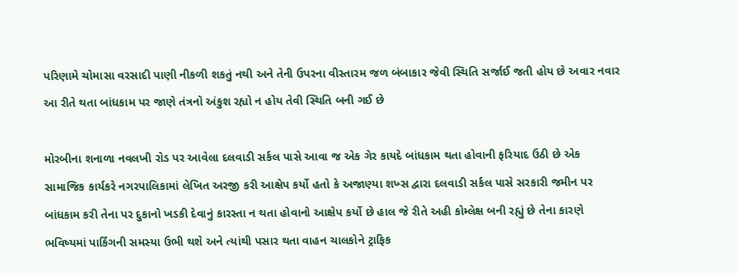પરિણામે ચોમાસા વરસાદી પાણી નીકળી શકતું નથી અને તેની ઉપરના વીસ્તારમ જળ બંબાકાર જેવી સ્થિતિ સર્જાઈ જતી હોય છે અવાર નવાર આ રીતે થતા બાંધકામ પર જાણે તંત્રનો અંકુશ રહ્યો ન હોય તેવી સ્થિતિ બની ગઈ છે

મોરબીના શનાળા નવલખી રોડ પર આવેલા દલવાડી સર્કલ પાસે આવા જ એક ગેર કાયદે બાંધકામ થતા હોવાની ફરિયાદ ઉઠી છે એક સામાજિક કાર્યકરે નગરપાલિકામાં લેખિત અરજી કરી આક્ષેપ કર્યો હતો કે અજાણ્યા શખ્સ દ્વારા દલવાડી સર્કલ પાસે સરકારી જમીન પર બાંધકામ કરી તેના પર દુકાનો ખડકી દેવાનું કારસ્તા ન થતા હોવાનો આક્ષેપ કર્યો છે હાલ જે રીતે અહી કોમ્લેક્ષ બની રહ્યું છે તેના કારણે ભવિષ્યમાં પાર્કિંગની સમસ્યા ઉભી થશે અને ત્યાંથી પસાર થતા વાહન ચાલકોને ટ્રાફિક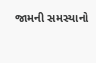જામની સમસ્યાનો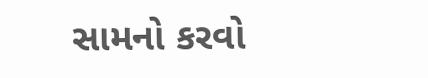સામનો કરવો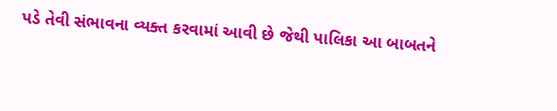પડે તેવી સંભાવના વ્યક્ત કરવામાં આવી છે જેથી પાલિકા આ બાબતને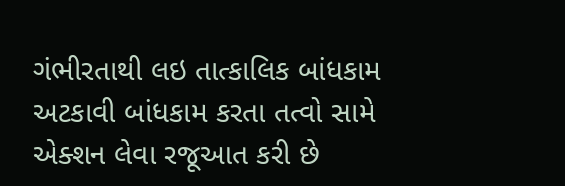ગંભીરતાથી લઇ તાત્કાલિક બાંધકામ અટકાવી બાંધકામ કરતા તત્વો સામે એક્શન લેવા રજૂઆત કરી છે